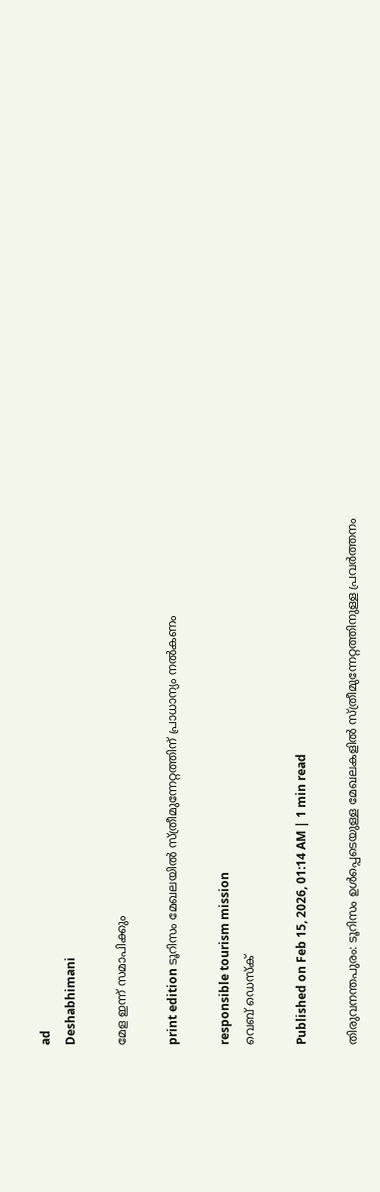ad
Deshabhimani

മേള ഇന്ന്‌ സമാപിക്കും

print edition ടൂറിസം മേഖലയിൽ സ്‌ത്രീമുന്നേറ്റത്തിന് പ്രാധാന്യം നൽകണം

responsible tourism mission
വെബ് ഡെസ്ക്

Published on Feb 15, 2026, 01:14 AM | 1 min read

തിരുവനന്തപുരം: ടൂറിസം ഉൾപ്പെടെയുള്ള മേഖലകളിൽ സ്ത്രീമുന്നേറ്റത്തിനുള്ള പ്രവർത്തനം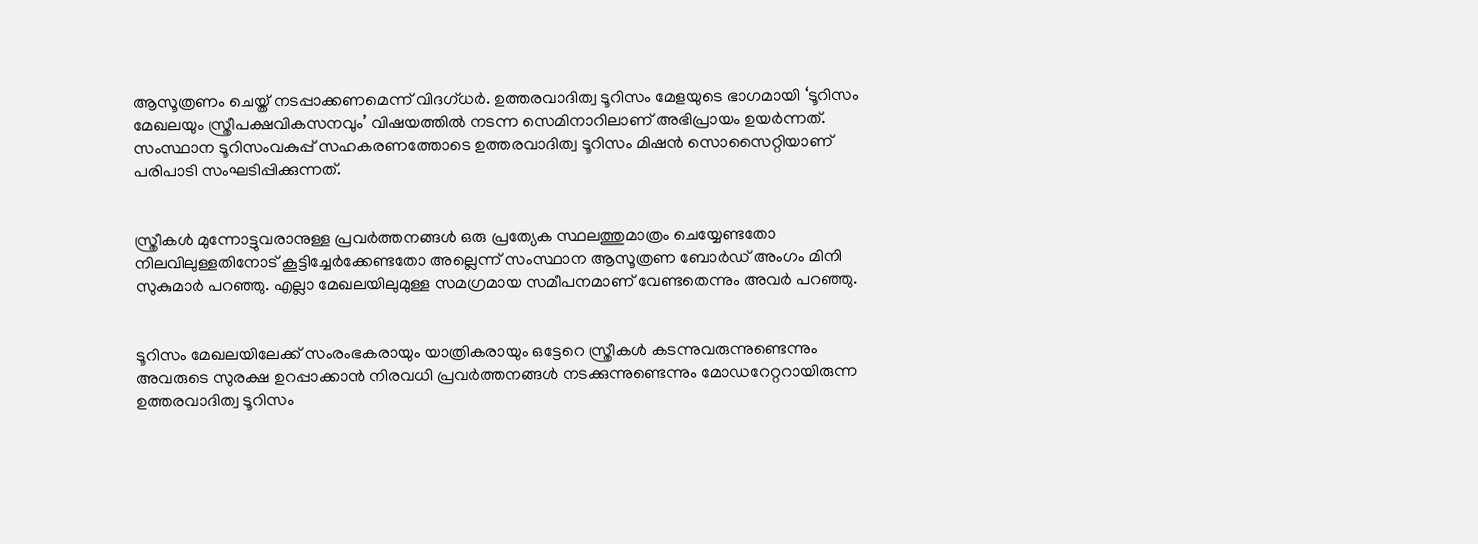ആസൂത്രണം ചെയ്ത് നടപ്പാക്കണമെന്ന് വിദഗ്ധർ. ഉത്തരവാദിത്വ ടൂറിസം മേളയുടെ ഭാഗമായി ‘ടൂറിസം മേഖലയും സ്ത്രീപക്ഷവികസനവും’ വിഷയത്തിൽ നടന്ന സെമിനാറിലാണ് അഭിപ്രായം ഉയർന്നത്. സംസ്ഥാന ടൂറിസംവകുപ്പ്‌ സഹകരണത്തോടെ ഉത്തരവാദിത്വ ടൂറിസം മിഷൻ സൊസൈറ്റിയാണ്‌ പരിപാടി സംഘടിപ്പിക്കുന്നത്‌.


സ്ത്രീകൾ മുന്നോട്ടുവരാനുള്ള പ്രവർത്തനങ്ങൾ ഒരു പ്രത്യേക സ്ഥലത്തുമാത്രം ചെയ്യേണ്ടതോ നിലവിലുള്ളതിനോട് കൂട്ടിച്ചേർക്കേണ്ടതോ അല്ലെന്ന്‌ സംസ്ഥാന ആസൂത്രണ ബോർഡ് അംഗം മിനി സുകുമാർ പറഞ്ഞു. എല്ലാ മേഖലയിലുമുള്ള സമഗ്രമായ സമീപനമാണ് വേണ്ടതെന്നും അവർ പറഞ്ഞു.


ടൂറിസം മേഖലയിലേക്ക് സംരംഭകരായും യാത്രികരായും ഒട്ടേറെ സ്ത്രീകൾ കടന്നുവരുന്നുണ്ടെന്നും അവരുടെ സുരക്ഷ ഉറപ്പാക്കാൻ നിരവധി പ്രവർത്തനങ്ങൾ നടക്കുന്നുണ്ടെന്നും മോഡറേറ്ററായിരുന്ന ഉത്തരവാദിത്വ ടൂറിസം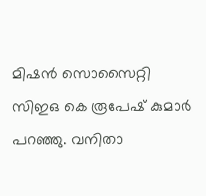മിഷൻ സൊസൈറ്റി സിഇഒ കെ രൂപേഷ് കുമാർ പറഞ്ഞു. വനിതാ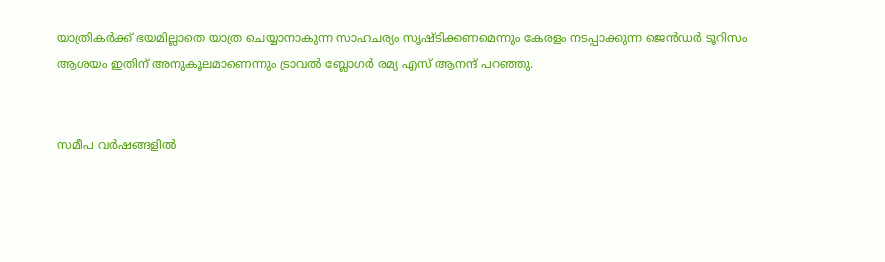യാത്രികർക്ക്‌ ഭയമില്ലാതെ യാത്ര ചെയ്യാനാകുന്ന സാഹചര്യം സൃഷ്ടിക്കണമെന്നും കേരളം നടപ്പാക്കുന്ന ജെൻഡർ ടൂറിസം ആശയം ഇതിന് അനുകൂലമാണെന്നും ട്രാവൽ ബ്ലോഗർ രമ്യ എസ് ആനന്ദ് പറഞ്ഞു.


സമീപ വർഷങ്ങളിൽ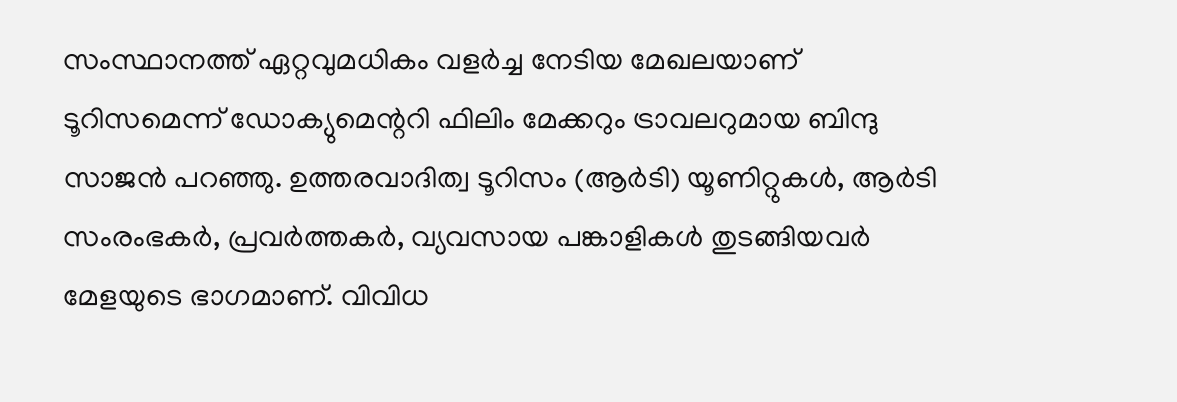സംസ്ഥാനത്ത് ഏറ്റവുമധികം വളർച്ച നേടിയ മേഖലയാണ് ടൂറിസമെന്ന് ഡോക്യുമെന്ററി ഫിലിം മേക്കറും ട്രാവലറുമായ ബിന്ദു സാജൻ പറഞ്ഞു. ഉത്തരവാദിത്വ ടൂറിസം (ആർടി) യൂണിറ്റുകൾ, ആർടി സംരംഭകർ, പ്രവർത്തകർ, വ്യവസായ പങ്കാളികൾ തുടങ്ങിയവർ മേളയുടെ ഭാഗമാണ്. വിവിധ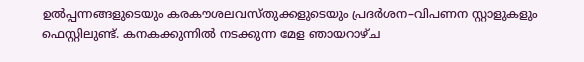ഉൽപ്പന്നങ്ങളുടെയും കരകൗശലവസ്തുക്കളുടെയും പ്രദർശന–വിപണന സ്റ്റാളുകളും ഫെസ്റ്റിലുണ്ട്. കനകക്കുന്നിൽ നടക്കുന്ന മേള ഞായറാഴ്ച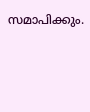സമാപിക്കും.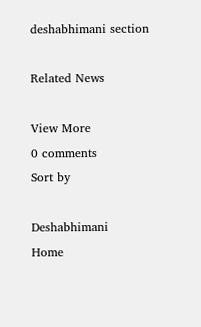deshabhimani section

Related News

View More
0 comments
Sort by

Deshabhimani
Home